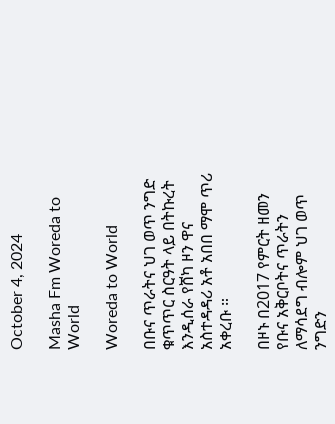October 4, 2024

Masha Fm Woreda to World

Woreda to World

በቡና ጥራትና ህገ ወጥ ንግድ ቁጥጥር ስርዓት ላይ በትኩረት እንዲሰራ የሸካ ዞን ዋና አስተዳዳሪ አቶ አበበ ማሞ ጥሪ አቀረቡ ።

በዞኑ በ2017 የምርት ዘመን የቡና አቅርቦትና ጥራትን ለማሳደግ ብሎም ህገ ወጥ ንግድን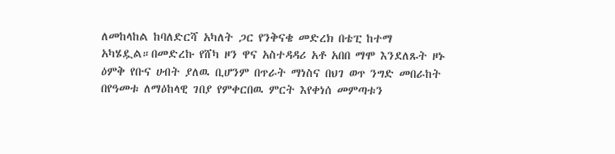ለመከላከል ከባለድርሻ አካለት ጋር የንቅናቄ መድረክ በቴፒ ከተማ አካሄዷል።በመድረኩ የሸካ ዞን ዋና አስተዳዳሪ አቶ አበበ ማሞ እንደለጹት ዞኑ ዕምቅ የቡና ሀብት ያለዉ ቢሆንም በጥራት ማነስና በህገ ወጥ ንግድ መበራከት በየዓመቱ ለማዕከላዊ ገበያ የምቀርበዉ ምርት እየቀነሰ መምጣቱን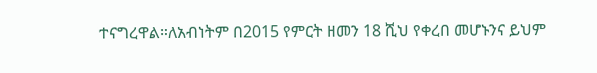ተናግረዋል።ለአብነትም በ2015 የምርት ዘመን 18 ሺህ የቀረበ መሆኑንና ይህም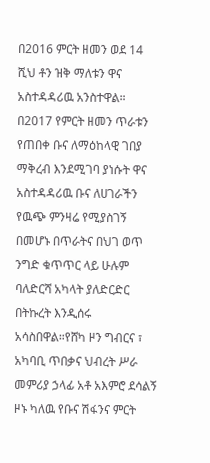በ2016 ምርት ዘመን ወደ 14 ሺህ ቶን ዝቅ ማለቱን ዋና አስተዳዳሪዉ አንስተዋል። በ2017 የምርት ዘመን ጥራቱን የጠበቀ ቡና ለማዕከላዊ ገበያ ማቅረብ እንደሚገባ ያነሱት ዋና አስተዳዳሪዉ ቡና ለሀገራችን የዉጭ ምንዛሬ የሚያስገኝ በመሆኑ በጥራትና በህገ ወጥ ንግድ ቁጥጥር ላይ ሁሉም ባለድርሻ አካላት ያለድርድር በትኩረት እንዲሰሩ አሳስበዋል።የሸካ ዞን ግብርና ፣ አካባቢ ጥበቃና ህብረት ሥራ መምሪያ ኃላፊ አቶ አእምሮ ደሳልኝ ዞኑ ካለዉ የቡና ሽፋንና ምርት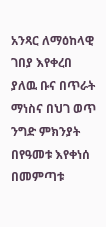አንጻር ለማዕከላዊ ገበያ እየቀረበ ያለዉ ቡና በጥራት ማነስና በህገ ወጥ ንግድ ምክንያት በየዓመቱ እየቀነሰ በመምጣቱ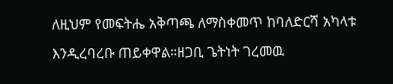ለዚህም የመፍትሔ አቅጣጫ ለማስቀመጥ ከባለድርሻ አካላቱ እንዲረባረቡ ጠይቀዋል።ዘጋቢ ጌትነት ገረመዉ